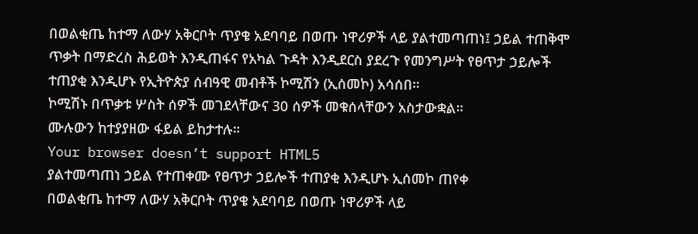በወልቂጤ ከተማ ለውሃ አቅርቦት ጥያቄ አደባባይ በወጡ ነዋሪዎች ላይ ያልተመጣጠነ፤ ኃይል ተጠቅሞ ጥቃት በማድረስ ሕይወት እንዲጠፋና የአካል ጉዳት እንዲደርስ ያደረጉ የመንግሥት የፀጥታ ኃይሎች ተጠያቂ እንዲሆኑ የኢትዮጵያ ሰብዓዊ መብቶች ኮሚሽን (ኢሰመኮ) አሳሰበ።
ኮሚሽኑ በጥቃቱ ሦስት ሰዎች መገደላቸውና 30 ሰዎች መቁሰላቸውን አስታውቋል።
ሙሉውን ከተያያዘው ፋይል ይከታተሉ።
Your browser doesn’t support HTML5
ያልተመጣጠነ ኃይል የተጠቀሙ የፀጥታ ኃይሎች ተጠያቂ እንዲሆኑ ኢሰመኮ ጠየቀ
በወልቂጤ ከተማ ለውሃ አቅርቦት ጥያቄ አደባባይ በወጡ ነዋሪዎች ላይ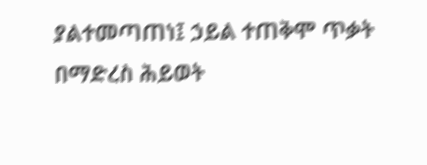ያልተመጣጠነ፤ ኃይል ተጠቅሞ ጥቃት በማድረስ ሕይወት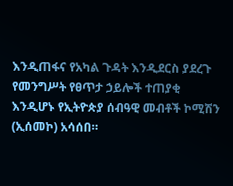እንዲጠፋና የአካል ጉዳት እንዲደርስ ያደረጉ የመንግሥት የፀጥታ ኃይሎች ተጠያቂ እንዲሆኑ የኢትዮጵያ ሰብዓዊ መብቶች ኮሚሽን (ኢሰመኮ) አሳሰበ።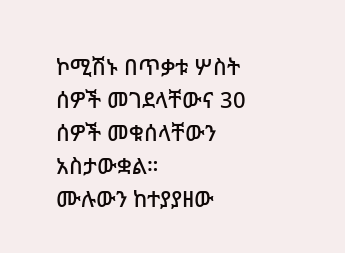ኮሚሽኑ በጥቃቱ ሦስት ሰዎች መገደላቸውና 30 ሰዎች መቁሰላቸውን አስታውቋል።
ሙሉውን ከተያያዘው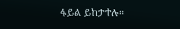ፋይል ይከታተሉ።